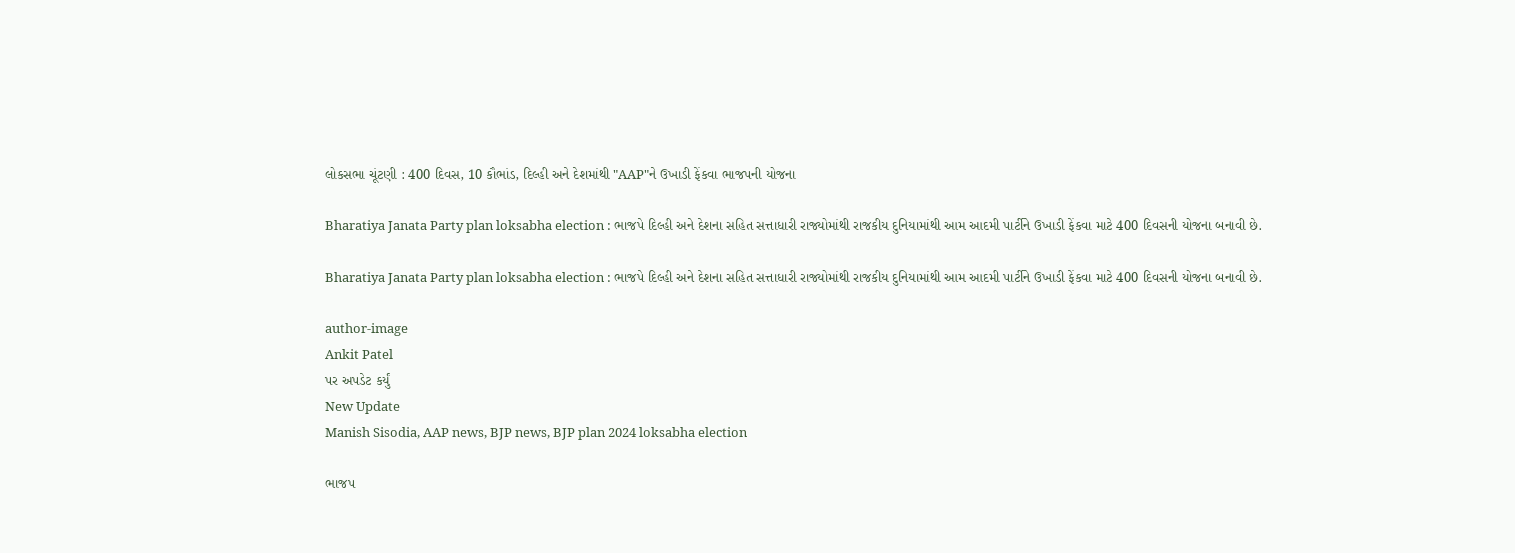લોકસભા ચૂંટણી : 400 દિવસ, 10 કૌભાંડ, દિલ્હી અને દેશમાંથી "AAP"ને ઉખાડી ફેંકવા ભાજપની યોજના

Bharatiya Janata Party plan loksabha election : ભાજપે દિલ્હી અને દેશના સહિત સત્તાધારી રાજ્યોમાંથી રાજકીય દુનિયામાંથી આમ આદમી પાર્ટીને ઉખાડી ફેંકવા માટે 400 દિવસની યોજના બનાવી છે.

Bharatiya Janata Party plan loksabha election : ભાજપે દિલ્હી અને દેશના સહિત સત્તાધારી રાજ્યોમાંથી રાજકીય દુનિયામાંથી આમ આદમી પાર્ટીને ઉખાડી ફેંકવા માટે 400 દિવસની યોજના બનાવી છે.

author-image
Ankit Patel
પર અપડેટ કર્યું
New Update
Manish Sisodia, AAP news, BJP news, BJP plan 2024 loksabha election

ભાજપ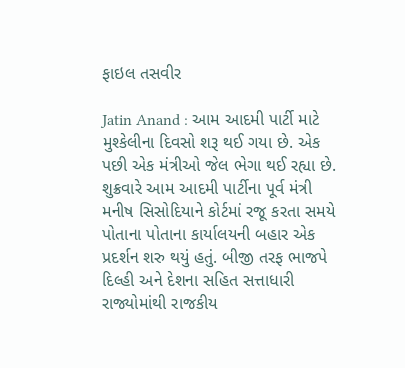ફાઇલ તસવીર

Jatin Anand : આમ આદમી પાર્ટી માટે મુશ્કેલીના દિવસો શરૂ થઈ ગયા છે. એક પછી એક મંત્રીઓ જેલ ભેગા થઈ રહ્યા છે. શુક્રવારે આમ આદમી પાર્ટીના પૂર્વ મંત્રી મનીષ સિસોદિયાને કોર્ટમાં રજૂ કરતા સમયે પોતાના પોતાના કાર્યાલયની બહાર એક પ્રદર્શન શરુ થયું હતું. બીજી તરફ ભાજપે દિલ્હી અને દેશના સહિત સત્તાધારી રાજ્યોમાંથી રાજકીય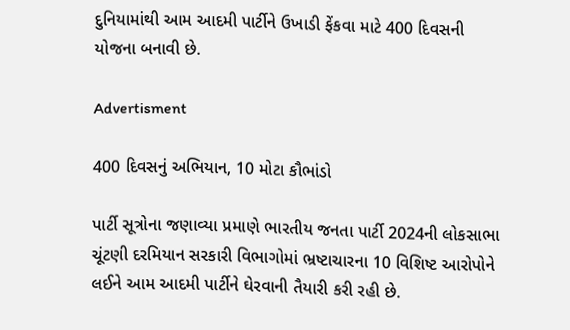દુનિયામાંથી આમ આદમી પાર્ટીને ઉખાડી ફેંકવા માટે 400 દિવસની યોજના બનાવી છે.

Advertisment

400 દિવસનું અભિયાન, 10 મોટા કૌભાંડો

પાર્ટી સૂત્રોના જણાવ્યા પ્રમાણે ભારતીય જનતા પાર્ટી 2024ની લોકસાભા ચૂંટણી દરમિયાન સરકારી વિભાગોમાં ભ્રષ્ટાચારના 10 વિશિષ્ટ આરોપોને લઈને આમ આદમી પાર્ટીને ઘેરવાની તૈયારી કરી રહી છે.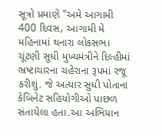સૂત્રો પ્રમાણે "અમે આગામી 400 દિવસ, આગામી મે મહિનામાં થનારા લોકસભા ચૂંટણી સુધી મુખ્યમંત્રીને દિલ્હીમાં ભ્રષ્ટાચારના ચહેરાના રૂપમાં રજૂ કરીશું. જે અત્યાર સુધી પોતાના કેબિનેટ સહિયોગીઓ પાછળ સંતાયેલા હતા.આ અભિયાન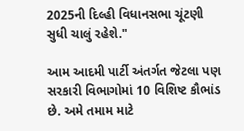2025ની દિલ્હી વિધાનસભા ચૂંટણી સુધી ચાલું રહેશે."

આમ આદમી પાર્ટી અંતર્ગત જેટલા પણ સરકારી વિભાગોમાં 10 વિશિષ્ટ કૌભાંડ છે. અમે તમામ માટે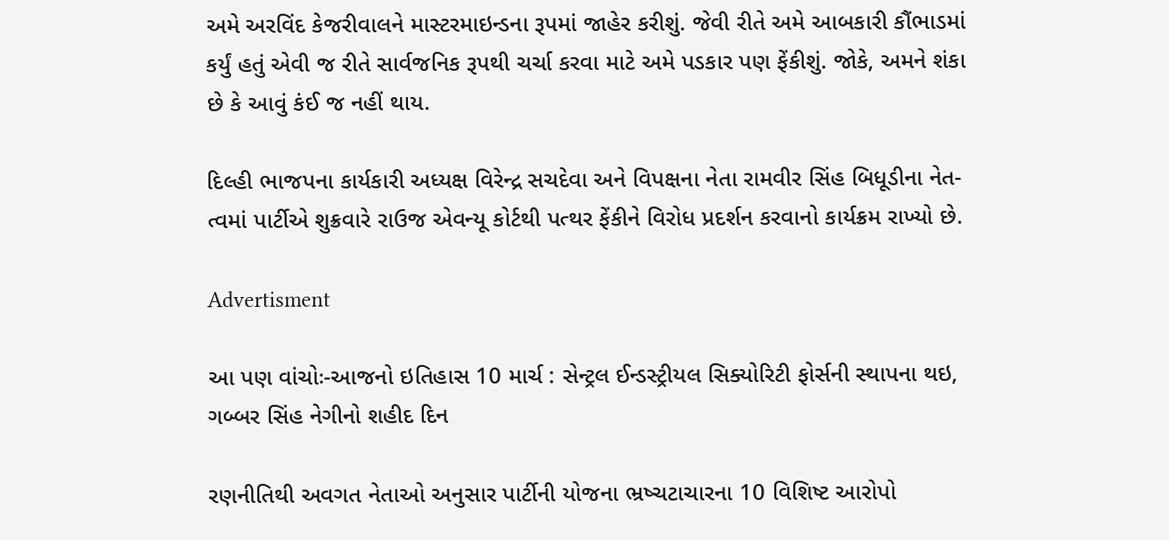અમે અરવિંદ કેજરીવાલને માસ્ટરમાઇન્ડના રૂપમાં જાહેર કરીશું. જેવી રીતે અમે આબકારી કૌંભાડમાં કર્યું હતું એવી જ રીતે સાર્વજનિક રૂપથી ચર્ચા કરવા માટે અમે પડકાર પણ ફેંકીશું. જોકે, અમને શંકા છે કે આવું કંઈ જ નહીં થાય.

દિલ્હી ભાજપના કાર્યકારી અધ્યક્ષ વિરેન્દ્ર સચદેવા અને વિપક્ષના નેતા રામવીર સિંહ બિધૂડીના નેત-ત્વમાં પાર્ટીએ શુક્રવારે રાઉજ એવન્યૂ કોર્ટથી પત્થર ફેંકીને વિરોધ પ્રદર્શન કરવાનો કાર્યક્રમ રાખ્યો છે.

Advertisment

આ પણ વાંચોઃ-આજનો ઇતિહાસ 10 માર્ચ : સેન્ટ્રલ ઈન્ડસ્ટ્રીયલ સિક્યોરિટી ફોર્સની સ્થાપના થઇ, ગબ્બર સિંહ નેગીનો શહીદ દિન

રણનીતિથી અવગત નેતાઓ અનુસાર પાર્ટીની યોજના ભ્રષ્ચટાચારના 10 વિશિષ્ટ આરોપો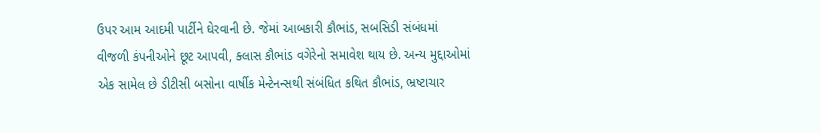ઉપર આમ આદમી પાર્ટીને ઘેરવાની છે. જેમાં આબકારી કૌભાંડ, સબસિડી સંબંધમાં વીજળી કંપનીઓને છૂટ આપવી, ક્લાસ કૌભાંડ વગેરેનો સમાવેશ થાય છે. અન્ય મુદ્દાઓમાં એક સામેલ છે ડીટીસી બસોના વાર્ષીક મેન્ટેનન્સથી સંબંધિત કથિત કૌભાંડ, ભ્રષ્ટાચાર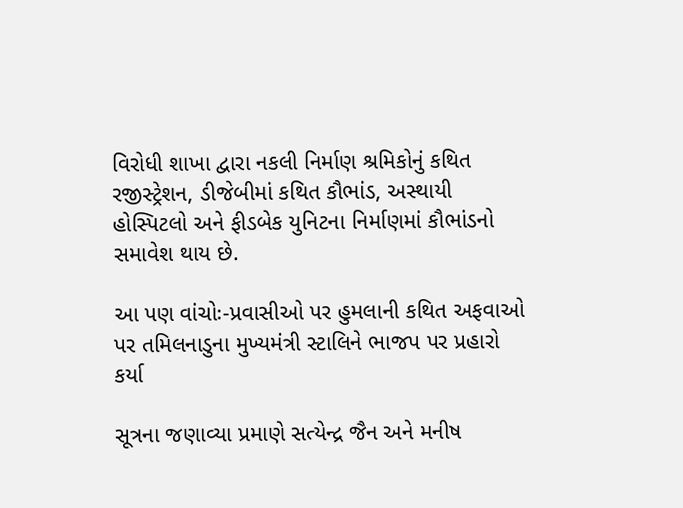વિરોધી શાખા દ્વારા નકલી નિર્માણ શ્રમિકોનું કથિત રજીસ્ટ્રેશન, ડીજેબીમાં કથિત કૌભાંડ, અસ્થાયી હોસ્પિટલો અને ફીડબેક યુનિટના નિર્માણમાં કૌભાંડનો સમાવેશ થાય છે.

આ પણ વાંચોઃ-પ્રવાસીઓ પર હુમલાની કથિત અફવાઓ પર તમિલનાડુના મુખ્યમંત્રી સ્ટાલિને ભાજપ પર પ્રહારો કર્યા

સૂત્રના જણાવ્યા પ્રમાણે સત્યેન્દ્ર જૈન અને મનીષ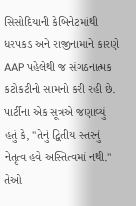સિસોદિયાની કેબિનેટમાંથી ધરપકડ અને રાજીનામાને કારણે AAP પહેલેથી જ સંગઠનાત્મક કટોકટીનો સામનો કરી રહી છે. પાર્ટીના એક સૂત્રએ જણાવ્યું હતું કે, "તેનું દ્વિતીય સ્તરનું નેતૃત્વ હવે અસ્તિત્વમાં નથી." તેઓ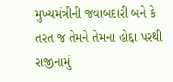મુખ્યમંત્રીની જવાબદારી બને કે તરત જ તેમને તેમના હોદ્દા પરથી રાજીનામું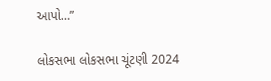આપો…”

લોકસભા લોકસભા ચૂંટણી 2024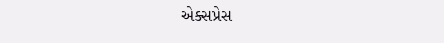એક્સપ્રેસ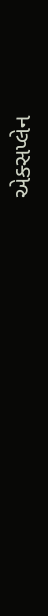એક્સપ્લેન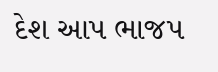દેશ આપ ભાજપ